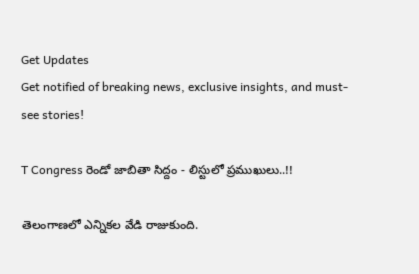Get Updates
Get notified of breaking news, exclusive insights, and must-see stories!

T Congress రెండో జాబితా సిద్దం - లిస్టులో ప్రముఖులు..!!

తెలంగాణలో ఎన్నికల వేడి రాజుకుంది.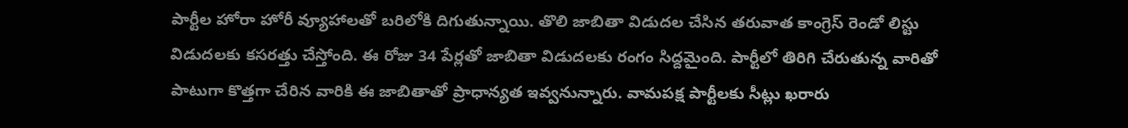పార్టీల హోరా హోరీ వ్యూహాలతో బరిలోకి దిగుతున్నాయి. తొలి జాబితా విడుదల చేసిన తరువాత కాంగ్రెస్ రెండో లిస్టు విడుదలకు కసరత్తు చేస్తోంది. ఈ రోజు 34 పేర్లతో జాబితా విడుదలకు రంగం సిద్దమైంది. పార్టీలో తిరిగి చేరుతున్న వారితో పాటుగా కొత్తగా చేరిన వారికి ఈ జాబితాతో ప్రాధాన్యత ఇవ్వనున్నారు. వామపక్ష పార్టీలకు సీట్లు ఖరారు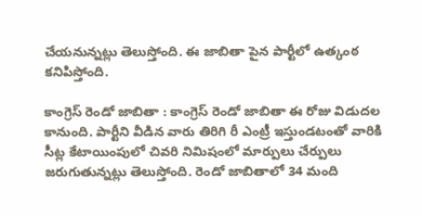చేయనున్నట్లు తెలుస్తోంది. ఈ జాబితా పైన పార్టీలో ఉత్కంఠ కనిపిస్తోంది.

కాంగ్రెస్ రెండో జాబితా : కాంగ్రెస్ రెండో జాబితా ఈ రోజు విడుదల కానుంది. పార్టీని వీడిన వారు తిరిగి రీ ఎంట్రీ ఇస్తుండటంతో వారికి సీట్ల కేటాయింపులో చివరి నిమిషంలో మార్పులు చేర్పులు జరుగుతున్నట్లు తెలుస్తోంది. రెండో జాబితాలో 34 మంది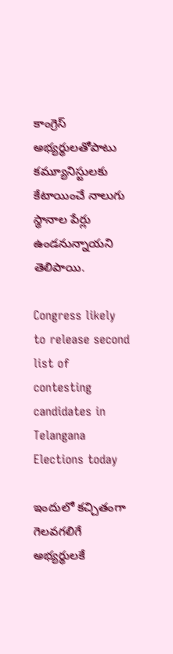కాంగ్రెస్‌ అభ్యర్థులతోపాటు కమ్యూనిస్టులకు కేటాయించే నాలుగు స్థానాల పేర్లు ఉండనున్నాయని తెలిపాయి.

Congress likely to release second list of contesting candidates in Telangana Elections today

ఇందులో కచ్చితంగా గెలవగలిగే అభ్యర్థులకే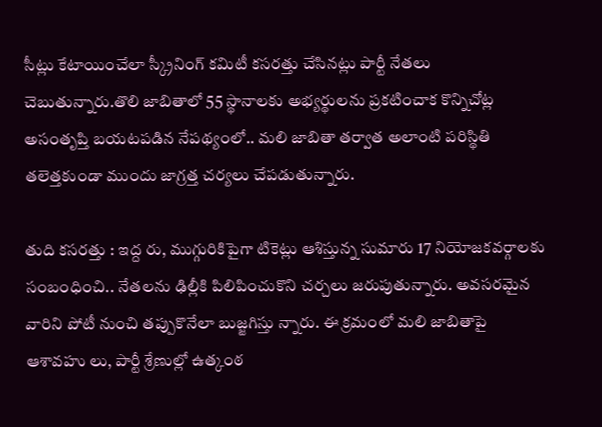సీట్లు కేటాయించేలా స్క్రీనింగ్‌ కమిటీ కసరత్తు చేసినట్లు పార్టీ నేతలు చెబుతున్నారు.తొలి జాబితాలో 55 స్థానాలకు అభ్యర్థులను ప్రకటించాక కొన్నిచోట్ల అసంతృప్తి బయటపడిన నేపథ్యంలో.. మలి జాబితా తర్వాత అలాంటి పరిస్థితి తలెత్తకుండా ముందు జాగ్రత్త చర్యలు చేపడుతున్నారు.

తుది కసరత్తు : ఇద్ద రు, ముగ్గురికిపైగా టికెట్లు ఆశిస్తున్న సుమారు 17 నియోజకవర్గాలకు సంబంధించి.. నేతలను ఢిల్లీకి పిలిపించుకొని చర్చలు జరుపుతున్నారు. అవసరమైన వారిని పోటీ నుంచి తప్పుకొనేలా బుజ్జగిస్తు న్నారు. ఈ క్రమంలో మలి జాబితాపై ఆశావహు లు, పార్టీ శ్రేణుల్లో ఉత్కంఠ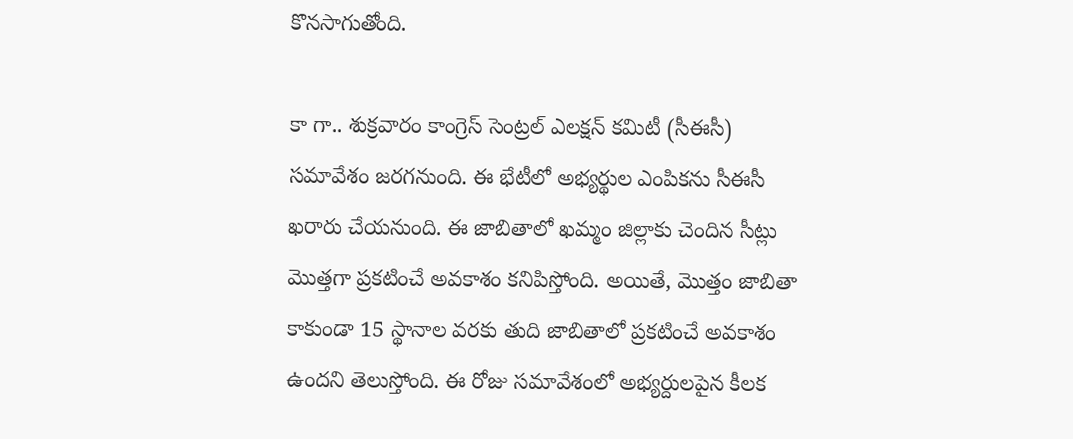కొనసాగుతోంది.

కా గా.. శుక్రవారం కాంగ్రెస్‌ సెంట్రల్‌ ఎలక్షన్‌ కమిటీ (సీఈసీ) సమావేశం జరగనుంది. ఈ భేటీలో అభ్యర్థుల ఎంపికను సీఈసీ ఖరారు చేయనుంది. ఈ జాబితాలో ఖమ్మం జిల్లాకు చెందిన సీట్లు మొత్తగా ప్రకటించే అవకాశం కనిపిస్తోంది. అయితే, మొత్తం జాబితా కాకుండా 15 స్థానాల వరకు తుది జాబితాలో ప్రకటించే అవకాశం ఉందని తెలుస్తోంది. ఈ రోజు సమావేశంలో అభ్యర్దులపైన కీలక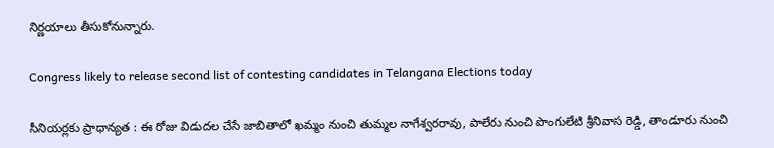నిర్ణయాలు తీసుకోనున్నారు.

Congress likely to release second list of contesting candidates in Telangana Elections today

సీనియర్లకు ప్రాధాన్యత : ఈ రోజు విడుదల చేసే జాబితాలో ఖమ్మం నుంచి తుమ్మల నాగేశ్వరరావు, పాలేరు నుంచి పొంగులేటి శ్రీనివాస రెడ్డి, తాండూరు నుంచి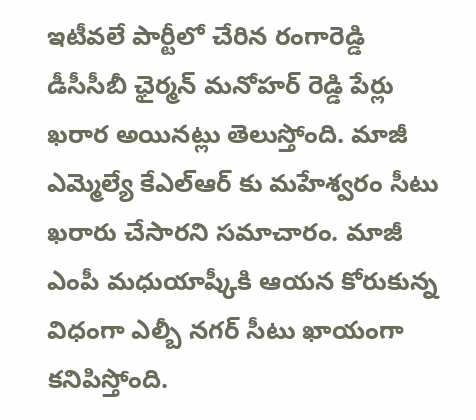ఇటీవలే పార్టీలో చేరిన రంగారెడ్డి డీసీసీబీ ఛైర్మన్ మనోహర్ రెడ్డి పేర్లు ఖరార అయినట్లు తెలుస్తోంది. మాజీ ఎమ్మెల్యే కేఎల్ఆర్ కు మహేశ్వరం సీటు ఖరారు చేసారని సమాచారం. మాజీ ఎంపీ మధుయాష్కీకి ఆయన కోరుకున్న విధంగా ఎల్బీ నగర్ సీటు ఖాయంగా కనిపిస్తోంది.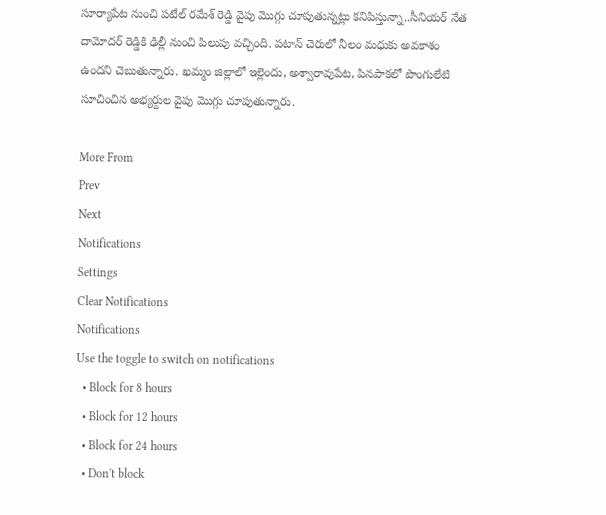సూర్యాపేట నుంచి పటేల్ రమేశ్ రెడ్డి వైపు మొగ్గు చూపుతున్నట్లు కనిపిస్తున్నా..సీనియర్ నేత దామోదర్ రెడ్డికి ఢిల్లీ నుంచి పిలుపు వచ్చింది. పటాన్ చెరులో నీలం మధుకు అవకాశం ఉందని చెబుతున్నారు. ఖమ్మం జిల్లాలో ఇల్లెందు, అశ్వారావుపేట, పినపాకలో పొంగులేటి సూచించిన అభ్యర్దుల వైపు మొగ్గు చూపుతున్నారు.

More From
Prev
Next
Notifications
Settings
Clear Notifications
Notifications
Use the toggle to switch on notifications
  • Block for 8 hours
  • Block for 12 hours
  • Block for 24 hours
  • Don't block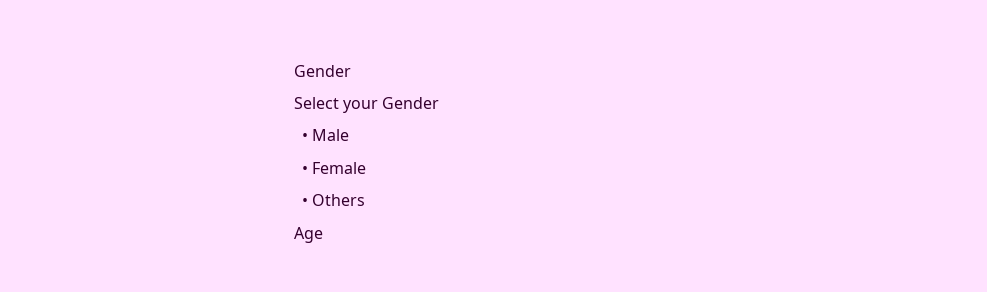Gender
Select your Gender
  • Male
  • Female
  • Others
Age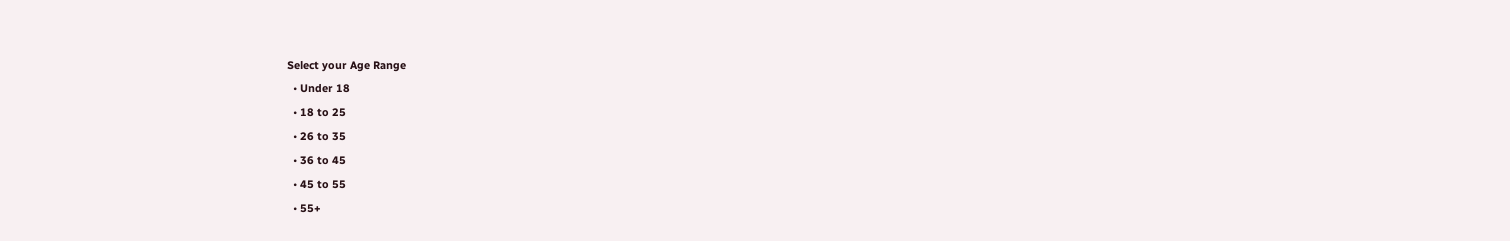Select your Age Range
  • Under 18
  • 18 to 25
  • 26 to 35
  • 36 to 45
  • 45 to 55
  • 55+